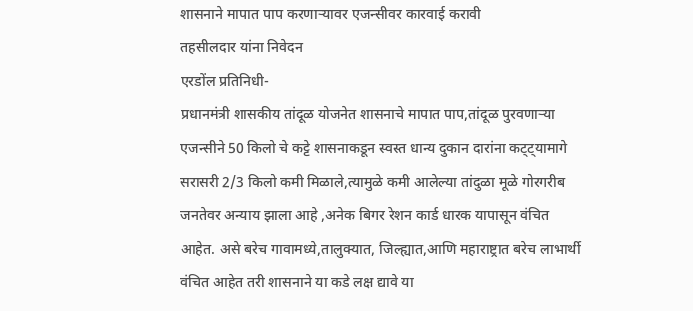शासनाने मापात पाप करणाऱ्यावर एजन्सीवर कारवाई करावी
तहसीलदार यांना निवेदन
एरडोंल प्रतिनिधी-
प्रधानमंत्री शासकीय तांदूळ योजनेत शासनाचे मापात पाप,तांदूळ पुरवणाऱ्या एजन्सीने 50 किलो चे कट्टे शासनाकडून स्वस्त धान्य दुकान दारांना कट्ट्यामागे सरासरी 2/3 किलो कमी मिळाले,त्यामुळे कमी आलेल्या तांदुळा मूळे गोरगरीब जनतेवर अन्याय झाला आहे ,अनेक बिगर रेशन कार्ड धारक यापासून वंचित आहेत. असे बरेच गावामध्ये,तालुक्यात, जिल्ह्यात,आणि महाराष्ट्रात बरेच लाभार्थी वंचित आहेत तरी शासनाने या कडे लक्ष द्यावे या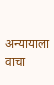अन्यायाला वाचा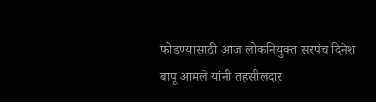फोडण्यासाठी आज लोकनियुक्त सरपंच दिनेश बापू आमले यांनी तहसीलदार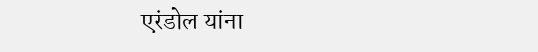एरंडोल यांना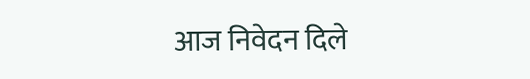आज निवेदन दिले